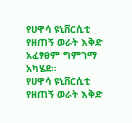የሀዋሳ ዩኒቨርሲቲ የዘጠኝ ወራት እቅድ አፈፃፀም ግምገማ አካሄደ።
የሀዋሳ ዩኒቨርሲቲ የዘጠኝ ወራት እቅድ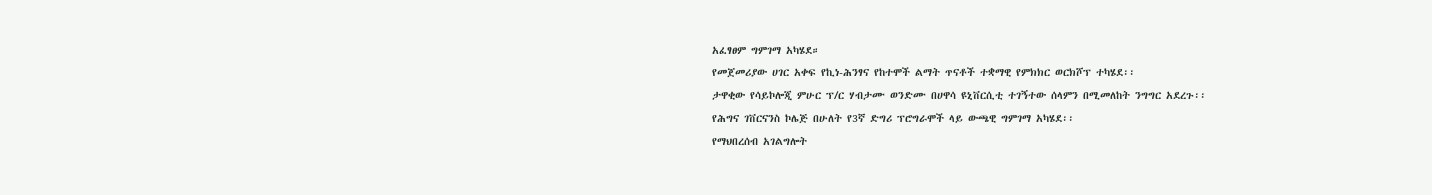አፈፃፀም ግምገማ አካሄደ።
የመጀመሪያው ሀገር አቀፍ የኪነ-ሕንፃና የከተሞች ልማት ጥናቶች ተቋማዊ የምክክር ወርክሾፕ ተካሄደ፡፡
ታዋቂው የሳይኮሎጂ ምሁር ፕ/ር ሃብታሙ ወንድሙ በሀዋሳ ዩኒቨርሲቲ ተገኝተው ሰላምን በሚመለከት ንግግር አደረጉ፡፡
የሕግና ገቨርናንስ ኮሌጅ በሁለት የ3ኛ ድግሪ ፕሮግራሞች ላይ ውጫዊ ግምገማ አካሄደ፡፡
የማህበረሰብ አገልግሎት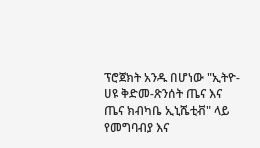ፕሮጀክት አንዱ በሆነው "ኢትዮ-ሀዩ ቅድመ-ጽንሰት ጤና እና ጤና ክብካቤ ኢኒሼቲቭ" ላይ የመግባብያ እና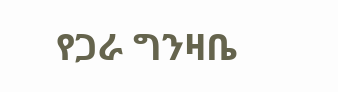የጋራ ግንዛቤ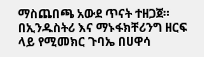ማስጨበጫ አውደ ጥናት ተዘጋጀ።
በኢንዱስትሪ እና ማኑፋክቸሪንግ ዘርፍ ላይ የሚመክር ጉባኤ በሀዋሳ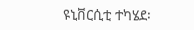ዩኒቨርሲቲ ተካሄደ፡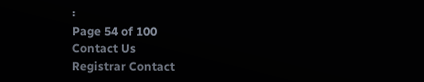፡
Page 54 of 100
Contact Us
Registrar Contact